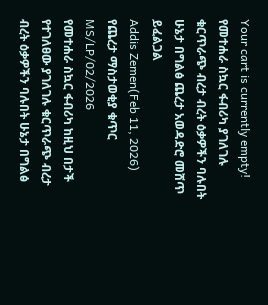Your cart is currently empty!
የመተሐራ ስኳር ፋብሪካ ያገለገሉ ቁርጥራጭ ብረታ ብረት ዕቃዎችን ባሉበት ሁኔታ በግልፅ ጨረታ አወዳድሮ መሸጥ ይፈልጋል
Addis Zemen(Feb 11, 2026)
የጨረታ ማስታወቂያ ቁጥር MS/LP/02/2026
የመተሐራ ስኳር ፋብሪካ ከዚህ በታች የተገለፀው ያገለገሉ ቁርጥራጭ ብረታ ብረት ዕቃዎችን ባሉበት ሁኔታ በግልፅ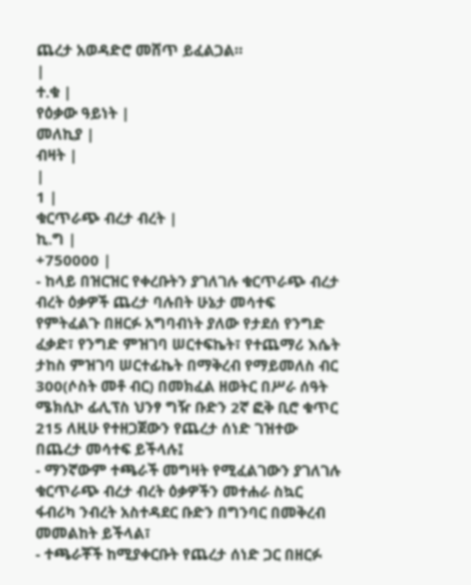ጨረታ አወዳድሮ መሸጥ ይፈልጋል።
|
ተ.ቁ |
የዕቃው ዓይነት |
መለኪያ |
ብዛት |
|
1 |
ቁርጥራጭ ብረታ ብረት |
ኪ.ግ |
+750000 |
- ከላይ በዝርዝር የቀረቡትን ያገለገሉ ቁርጥራጭ ብረታ ብረት ዕቃዎች ጨረታ ባሉበት ሁኔታ መሳተፍ የምትፈልጉ በዘርፉ አግባብነት ያለው የታደሰ የንግድ ፈቃድ፣ የንግድ ምዝገባ ሠርተፍኬት፣ የተጨማሪ እሴት ታከስ ምዝገባ ሠርተፊኬት በማቅረብ የማይመለስ ብር 300(ሶስት መቶ ብር) በመክፈል ዘወትር በሥራ ሰዓት ሜክሲኮ ፊሊፕስ ህንፃ ግዥ ቡድን 2ኛ ፎቅ ቢሮ ቁጥር 215 ለዚሁ የተዘጋጀውን የጨረታ ሰነድ ገዝተው በጨረታ መሳተፍ ይችላሉ፤
- ማንኛውም ተጫራች መግዛት የሚፈልገውን ያገለገሉ ቁርጥራጭ ብረታ ብረት ዕቃዎችን መተሐራ ስኳር ፋብሪካ ንብረት አስተዳደር ቡድን በግንባር በመቅረብ መመልከት ይችላል፣
- ተጫራቾች ከሚያቀርቡት የጨረታ ሰነድ ጋር በዘርፉ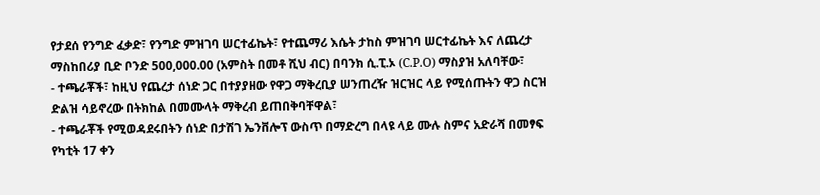የታደሰ የንግድ ፈቃድ፣ የንግድ ምዝገባ ሠርተፊኬት፣ የተጨማሪ እሴት ታከስ ምዝገባ ሠርተፊኬት እና ለጨረታ ማስከበሪያ ቢድ ቦንድ 500,000.00 (አምስት በመቶ ሺህ ብር) በባንክ ሲ.ፒ.ኦ (C.P.O) ማስያዝ አለባቸው፣
- ተጫራቾች፣ ከዚህ የጨረታ ሰነድ ጋር በተያያዘው የዋጋ ማቅረቢያ ሠንጠረዥ ዝርዝር ላይ የሚሰጡትን ዋጋ ስርዝ ድልዝ ሳይኖረው በትክከል በመሙላት ማቅረብ ይጠበቅባቸዋል፣
- ተጫራቾች የሚወዳደሩበትን ሰነድ በታሽገ ኤንቨሎፕ ውስጥ በማድረግ በላዩ ላይ ሙሉ ስምና አድራሻ በመፃፍ የካቲት 17 ቀን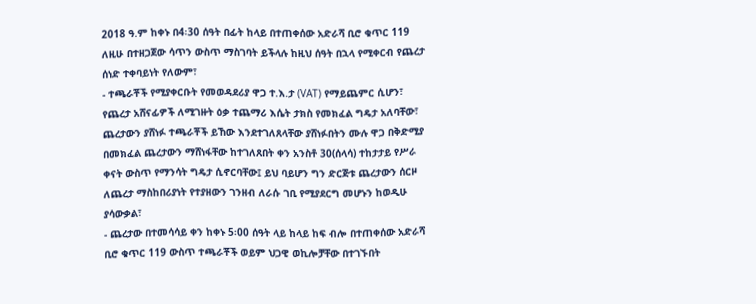2018 ዓ.ም ከቀኑ በ4፡30 ሰዓት በፊት ከላይ በተጠቀሰው አድራሻ ቢሮ ቁጥር 119 ለዚሁ በተዘጋጀው ሳጥን ውስጥ ማስገባት ይችላሉ ከዚህ ሰዓት በኋላ የሚቀርብ የጨረታ ሰነድ ተቀባይነት የለውም፣
- ተጫራቾች የሚያቀርቡት የመወዳደሪያ ዋጋ ተ.እ.ታ (VAT) የማይጨምር ሲሆን፣ የጨረታ አሸናፊዎች ለሚገዙት ዕቃ ተጨማሪ እሴት ታክስ የመክፈል ግዴታ አለባቸው፣ ጨረታውን ያሸነፉ ተጫራቾች ይኸው እንደተገለጸላቸው ያሸነፉበትን ሙሉ ዋጋ በቅድሚያ በመክፈል ጨረታውን ማሸነፋቸው ከተገለጸበት ቀን አንስቶ 30(ሰላሳ) ተከታታይ የሥራ ቀናት ውስጥ የማንሳት ግዴታ ሲኖርባቸው፤ ይህ ባይሆን ግን ድርጅቱ ጨረታውን ሰርዞ ለጨረታ ማስከበሪያነት የተያዘውን ገንዘብ ለራሱ ገቢ የሚያደርግ መሆኑን ከወዲሁ ያሳውቃል፣
- ጨረታው በተመሳሳይ ቀን ከቀኑ 5፡00 ሰዓት ላይ ከላይ ከፍ ብሎ በተጠቀሰው አድራሻ ቢሮ ቁጥር 119 ውስጥ ተጫራቾች ወይም ህጋዊ ወኪሎቻቸው በተገኙበት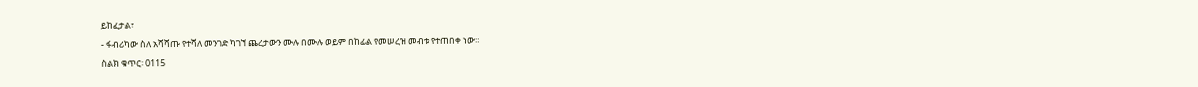ይከፈታል፣
- ፋብሪካው ስለ አሻሻጡ የተሻለ መንገድ ካገኘ ጨረታውን ሙሉ በሙሉ ወይም በከፊል የመሠረዝ መብቱ የተጠበቀ ነው።
ስልክ ቁጥር፡ 0115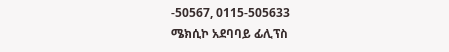-50567, 0115-505633
ሜክሲኮ አደባባይ ፊሊፕስ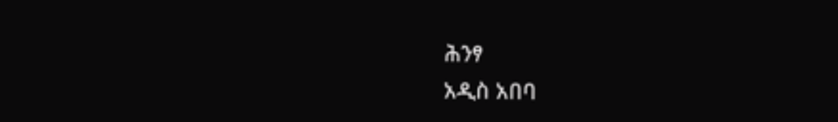ሕንፃ
አዲስ አበባ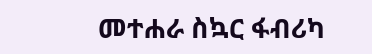መተሐራ ስኳር ፋብሪካ